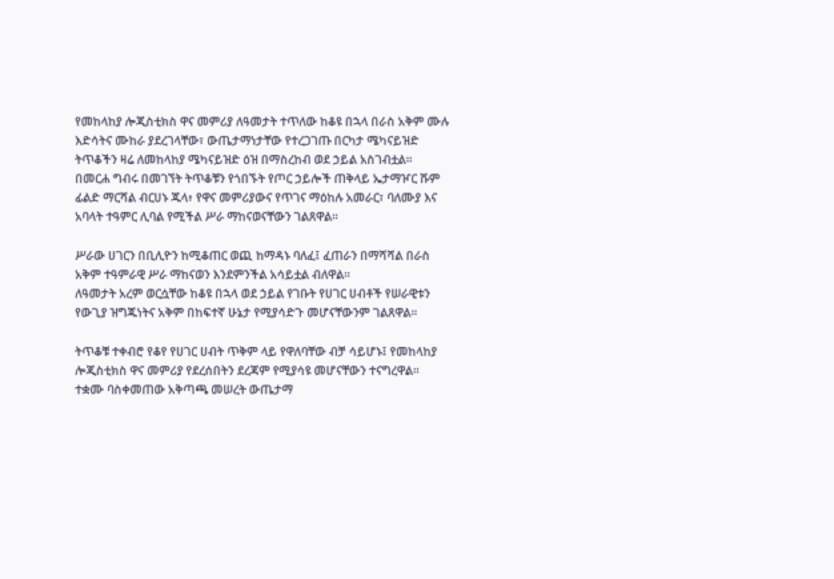የመከላከያ ሎጂስቲክስ ዋና መምሪያ ለዓመታት ተጥለው ከቆዩ በኋላ በራስ አቅም ሙሉ እድሳትና ሙከራ ያደረገላቸው፣ ውጤታማነታቸው የተረጋገጡ በርካታ ሜካናይዝድ ትጥቆችን ዛሬ ለመከላከያ ሜካናይዝድ ዕዝ በማስረከብ ወደ ኃይል አስገብቷል።
በመርሐ ግብሩ በመገኘት ትጥቆቹን የጎበኙት የጦር ኃይሎች ጠቅላይ ኤታማዦር ሹም ፊልድ ማርሻል ብርሀኑ ጁላ፥ የዋና መምሪያውና የጥገና ማዕከሉ አመራር፣ ባለሙያ እና አባላት ተዓምር ሊባል የሚችል ሥራ ማከናወናቸውን ገልጸዋል።

ሥራው ሀገርን በቢሊዮን ከሚቆጠር ወጪ ከማዳኑ ባለፈ፤ ፈጠራን በማሻሻል በራስ አቅም ተዓምራዊ ሥራ ማከናወን እንደምንችል አሳይቷል ብለዋል።
ለዓመታት አረም ወርሷቸው ከቆዩ በኋላ ወደ ኃይል የገቡት የሀገር ሀብቶች የሠራዊቱን የውጊያ ዝግጁነትና አቅም በከፍተኛ ሁኔታ የሚያሳድጉ መሆናቸውንም ገልጸዋል።

ትጥቆቹ ተቀብሮ የቆየ የሀገር ሀብት ጥቅም ላይ የዋለባቸው ብቻ ሳይሆኑ፤ የመከላከያ ሎጂስቲክስ ዋና መምሪያ የደረሰበትን ደረጃም የሚያሳዩ መሆናቸውን ተናግረዋል።
ተቋሙ ባስቀመጠው አቅጣጫ መሠረት ውጤታማ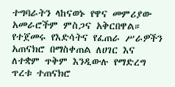ተግባራትን ላከናወኑ የዋና መምሪያው አመራሮችም ምስጋና አቅርበዋል።
የተጀመሩ የእድሳትና የፈጠራ ሥራዎችን አጠናክሮ በማስቀጠል ለሀገር እና ለተቋም ጥቅም እንዲውሉ የማድረግ ጥረቱ ተጠናክሮ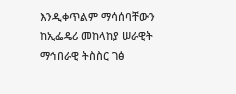እንዲቀጥልም ማሳሰባቸውን ከኢፌዴሪ መከላከያ ሠራዊት ማኅበራዊ ትስስር ገፅ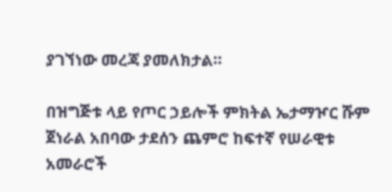ያገኘነው መረጃ ያመለክታል።

በዝግጅቱ ላይ የጦር ኃይሎች ምክትል ኤታማዦር ሹም ጀነራል አበባው ታደሰን ጨምሮ ከፍተኛ የሠራዊቱ አመራሮች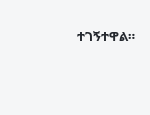ተገኝተዋል።